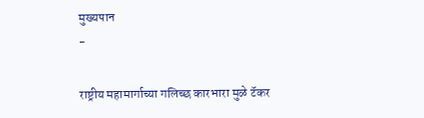मुख्यपान
-

राष्ट्रीय महामार्गाच्या गलिच्छ कारभारा मुळे टॅकर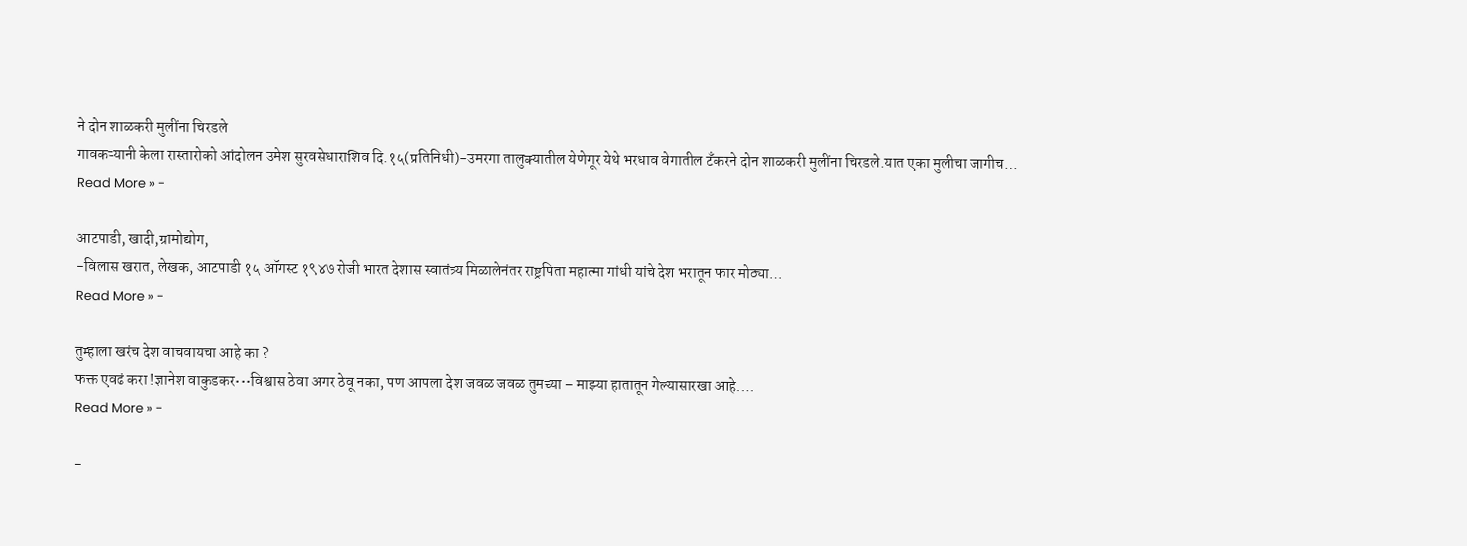ने दोन शाळकरी मुलींना चिरडले
गावकऱ्यानी केला रास्तारोको आंदोलन उमेश सुरवसेधाराशिव दि.१५(प्रतिनिधी)-उमरगा तालुक्यातील येणेगूर येथे भरधाव वेगातील टँकरने दोन शाळकरी मुलींना चिरडले.यात एका मुलीचा जागीच…
Read More » -

आटपाडी, खादी,ग्रामोद्योग,
-विलास खरात, लेखक, आटपाडी १५ ऑगस्ट १९४७ रोजी भारत देशास स्वातंत्र्य मिळालेनंतर राष्ट्रपिता महात्मा गांधी यांचे देश भरातून फार मोठ्या…
Read More » -

तुम्हाला खरंच देश वाचवायचा आहे का ?
फक्त एवढं करा !ज्ञानेश वाकुडकर•••विश्वास ठेवा अगर ठेवू नका, पण आपला देश जवळ जवळ तुमच्या – माझ्या हातातून गेल्यासारखा आहे.…
Read More » -

-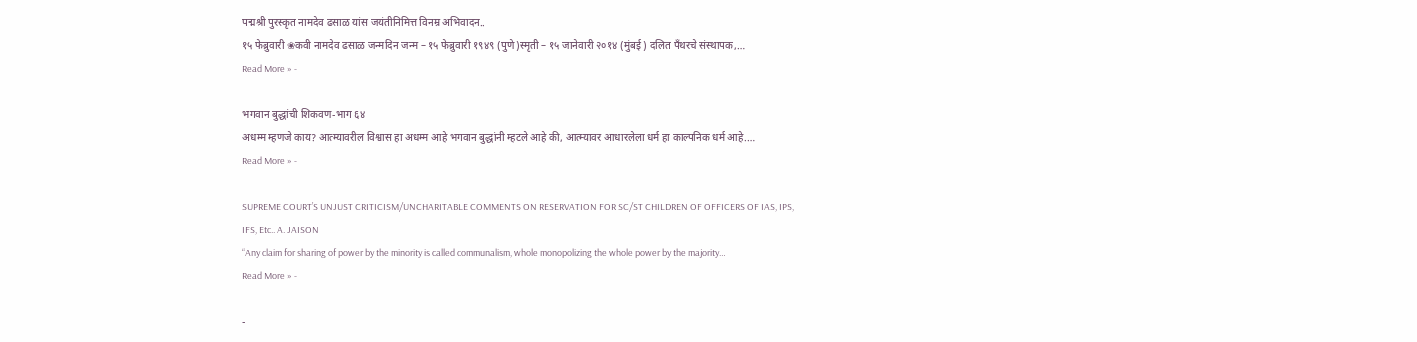पद्मश्री पुरस्कृत नामदेव ढसाळ यांस जयंतीनिमित्त विनम्र अभिवादन..
१५ फेब्रुवारी ❀कवी नामदेव ढसाळ जन्मदिन जन्म – १५ फेब्रुवारी १९४९ (पुणे)स्मृती – १५ जानेवारी २०१४ (मुंबई) दलित पॅंथरचे संस्थापक,…
Read More » -

भगवान बुद्धांची शिकवण-भाग ६४
अधम्म म्हणजे काय? आत्म्यावरील विश्वास हा अधम्म आहे भगवान बुद्धांनी म्हटले आहे की, आत्म्यावर आधारलेला धर्म हा काल्पनिक धर्म आहे.…
Read More » -

SUPREME COURT’S UNJUST CRITICISM/UNCHARITABLE COMMENTS ON RESERVATION FOR SC/ST CHILDREN OF OFFICERS OF IAS, IPS, IFS, Etc.. A. JAISON
“Any claim for sharing of power by the minority is called communalism, whole monopolizing the whole power by the majority…
Read More » -

-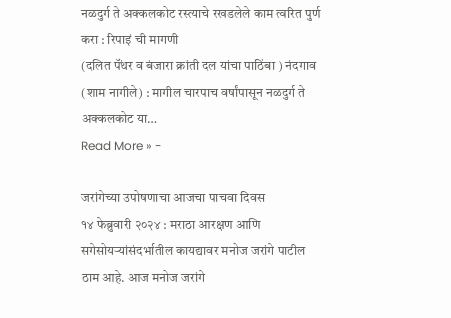नळदुर्ग ते अक्कलकोट रस्त्याचे रखडलेले काम त्वरित पुर्ण करा : रिपाइं ची मागणी
(दलित पॅंथर व बंजारा क्रांती दल यांचा पाठिंबा ) नंदगाव (शाम नागीले) : मागील चारपाच वर्षांपासून नळदुर्ग ते अक्कलकोट या…
Read More » -

जरांगेच्या उपोषणाचा आजचा पाचवा दिवस
१४ फेब्रुवारी २०२४ : मराठा आरक्षण आणि सगेसोयऱ्यांसंदर्भातील कायद्यावर मनोज जरांगे पाटील ठाम आहे. आज मनोज जरांगे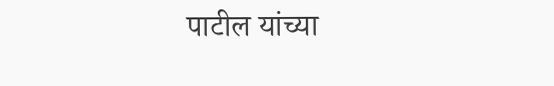पाटील यांच्या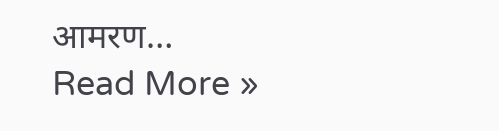आमरण…
Read More »